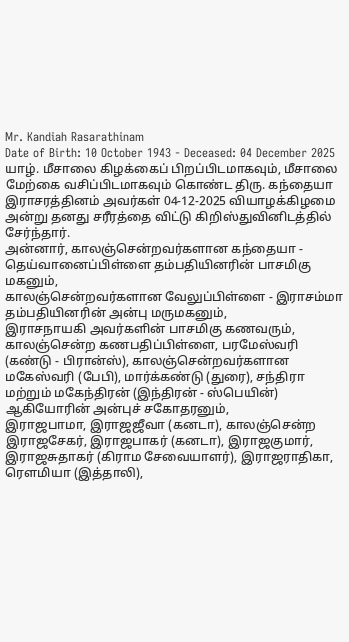Mr. Kandiah Rasarathinam
Date of Birth: 10 October 1943 - Deceased: 04 December 2025
யாழ். மீசாலை கிழக்கைப் பிறப்பிடமாகவும், மீசாலை மேற்கை வசிப்பிடமாகவும் கொண்ட திரு. கந்தையா இராசரத்தினம் அவர்கள் 04-12-2025 வியாழக்கிழமை அன்று தனது சரீரத்தை விட்டு கிறிஸ்துவினிடத்தில் சேர்ந்தார்.
அன்னார், காலஞ்சென்றவர்களான கந்தையா - தெய்வானைப்பிள்ளை தம்பதியினரின் பாசமிகு மகனும்,
காலஞ்சென்றவர்களான வேலுப்பிள்ளை - இராசம்மா தம்பதியினரின் அன்பு மருமகனும்,
இராசநாயகி அவர்களின் பாசமிகு கணவரும்,
காலஞ்சென்ற கணபதிப்பிள்ளை, பரமேஸ்வரி (கண்டு - பிரான்ஸ்), காலஞ்சென்றவர்களான மகேஸ்வரி (பேபி), மார்க்கண்டு (துரை), சந்திரா மற்றும் மகேந்திரன் (இந்திரன் - ஸ்பெயின்) ஆகியோரின் அன்புச் சகோதரனும்,
இராஜபாமா, இராஜஜீவா (கனடா), காலஞ்சென்ற இராஜசேகர், இராஜபாகர் (கனடா), இராஜகுமார், இராஜசுதாகர் (கிராம சேவையாளர்), இராஜராதிகா, ரௌமியா (இத்தாலி),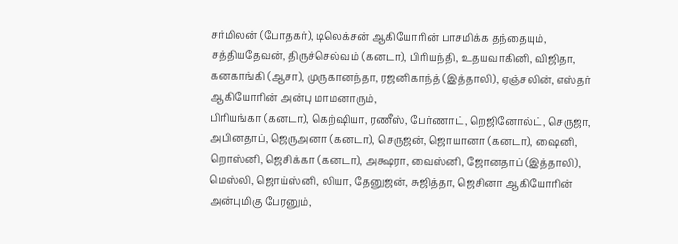சர்மிலன் (போதகர்), டிலெக்சன் ஆகியோரின் பாசமிக்க தந்தையும்,
சத்தியதேவன், திருச்செல்வம் (கனடா), பிரியந்தி, உதயவாகினி, விஜிதா, கனகாங்கி (ஆசா), முருகானந்தா, ரஜனிகாந்த் (இத்தாலி), ஏஞ்சலின், எஸ்தர் ஆகியோரின் அன்பு மாமனாரும்,
பிரியங்கா (கனடா), கெற்ஷியா, ரணீஸ், பேர்ணாட், றெஜினோல்ட், செருஜா, அபினதாப், ஜெருஅனா (கனடா), செருஜன், ஜொயானா (கனடா), ஷைனி, றொஸ்னி, ஜெசிக்கா (கனடா), அக்ஷரா, வைஸ்னி, ஜோனதாப் (இத்தாலி), மெஸ்லி, ஜொய்ஸ்னி, லியா, தேனுஜன், சுஜித்தா, ஜெசினா ஆகியோரின் அன்புமிகு பேரனும்,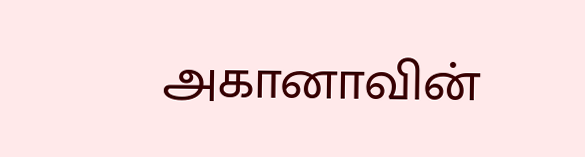அகானாவின்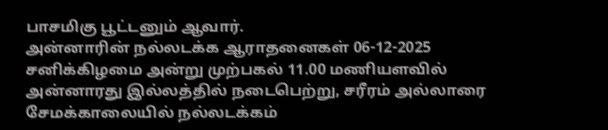பாசமிகு பூட்டனும் ஆவார்.
அன்னாரின் நல்லடக்க ஆராதனைகள் 06-12-2025 சனிக்கிழமை அன்று முற்பகல் 11.00 மணியளவில் அன்னாரது இல்லத்தில் நடைபெற்று, சரீரம் அல்லாரை சேமக்காலையில் நல்லடக்கம்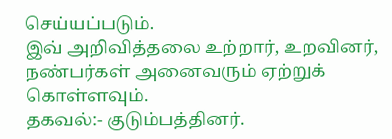செய்யப்படும்.
இவ் அறிவித்தலை உற்றார், உறவினர், நண்பர்கள் அனைவரும் ஏற்றுக் கொள்ளவும்.
தகவல்:- குடும்பத்தினர்.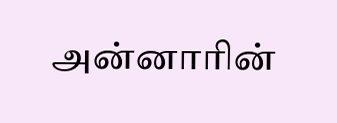அன்னாரின்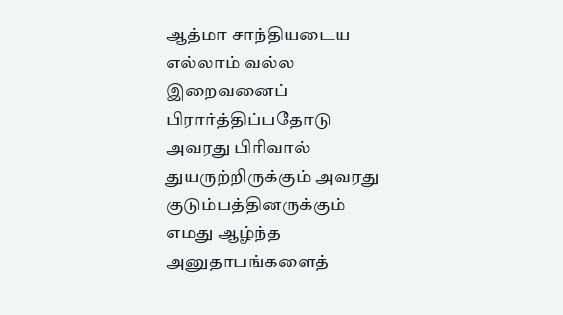ஆத்மா சாந்தியடைய எல்லாம் வல்ல இறைவனைப் பிரார்த்திப்பதோடு அவரது பிரிவால் துயருற்றிருக்கும் அவரது குடும்பத்தினருக்கும் எமது ஆழ்ந்த அனுதாபங்களைத்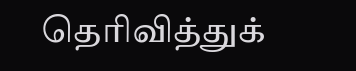தெரிவித்துக்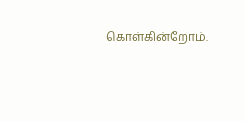கொள்கின்றோம்.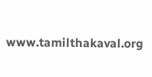www.tamilthakaval.org